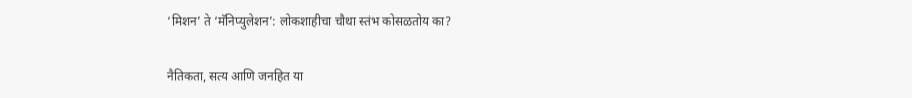‘मिशन’ ते ‘मॅनिप्युलेशन’: लोकशाहीचा चौथा स्तंभ कोसळतोय का?

नैतिकता, सत्य आणि जनहित या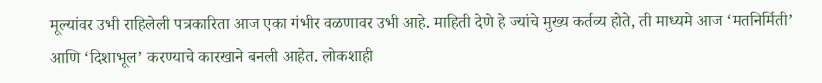मूल्यांवर उभी राहिलेली पत्रकारिता आज एका गंभीर वळणावर उभी आहे. माहिती देणे हे ज्यांचे मुख्य कर्तव्य होते, ती माध्यमे आज ‘मतनिर्मिती’ आणि ‘दिशाभूल’ करण्याचे कारखाने बनली आहेत. लोकशाही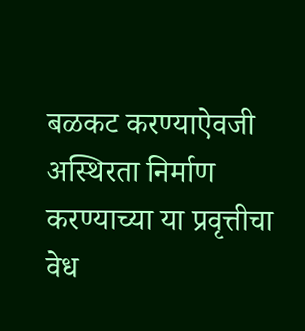बळकट करण्याऐवजी अस्थिरता निर्माण करण्याच्या या प्रवृत्तीचा वेध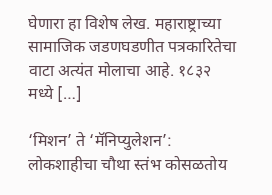घेणारा हा विशेष लेख. महाराष्ट्राच्या सामाजिक जडणघडणीत पत्रकारितेचा वाटा अत्यंत मोलाचा आहे. १८३२ मध्ये […]

‘मिशन’ ते ‘मॅनिप्युलेशन’: लोकशाहीचा चौथा स्तंभ कोसळतोय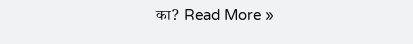का? Read More »